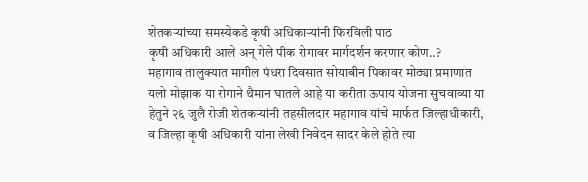शेतकऱ्यांच्या समस्येकडे कृषी अधिकाऱ्यांनी फिरविली पाठ
कृषी अधिकारी आले अन् गेले पीक रोगावर मार्गदर्शन करणार कोण..?
महागाव तालुक्यात मागील पंधरा दिवसात सोयाबीन पिकावर मोठ्या प्रमाणात यलो मोझाक या रोगाने थैमान घातले आहे या करीता ऊपाय योजना सुचवाव्या या हेतुने २६ जुलै रोजी शेतकऱ्यांनी तहसीलदार महागाव यांचे मार्फत जिल्हाधीकारी, व जिल्हा कृषी अधिकारी यांना लेखी निवेदन सादर केले होते त्या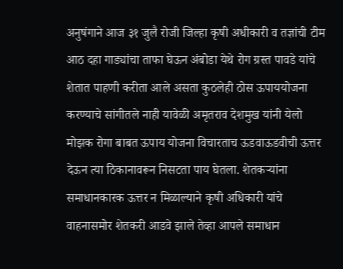अनुषंगाने आज ३१ जुलै रोजी जिल्हा कृषी अधीकारी व तज्ञांची टीम आठ दहा गाड्यांचा ताफा घेऊन अंबोडा येथे रोग ग्रस्त पावडे यांचे शेतात पाहणी करीता आले असता कुठलेही ठोस ऊपाययोजना करण्याचे सांगीतले नाही यावेळी अमृतराव देशमुख यांनी येलो मोझक रोगा बाबत ऊपाय योजना विचारताच ऊडवाऊडवीची ऊत्तर देऊन त्या ठिकानावरून निसटता पाय घेतला. शेतकऱ्यांना समाधानकारक ऊत्तर न मिळाल्याने कृषी अधिकारी यांचे वाहनासमोर शेतकरी आडवे झाले तेव्हा आपले समाधान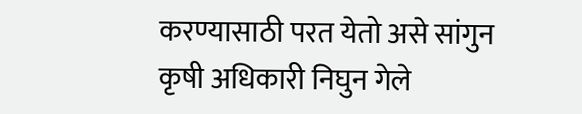करण्यासाठी परत येतो असे सांगुन कृषी अधिकारी निघुन गेले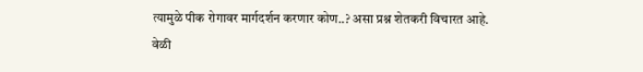त्यामुळे पीक रोगावर मार्गदर्शन करणार कोण..? असा प्रश्न शेतकरी विचारत आहे.
वेळी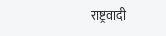राष्ट्रवादी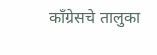काँग्रेसचे तालुका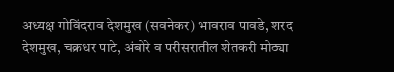अध्यक्ष गोविंदराव देशमुख (सवनेकर) भावराव पावडे, शरद देशमुख, चक्रधर पाटे, अंबोरे व परीसरातील शेतकरी मोठ्या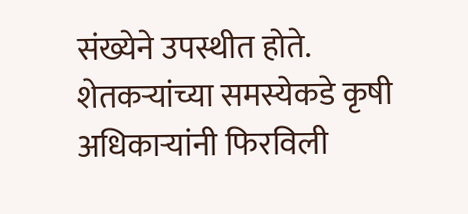संख्येने उपस्थीत होते.
शेतकऱ्यांच्या समस्येकडे कृषी अधिकाऱ्यांनी फिरविली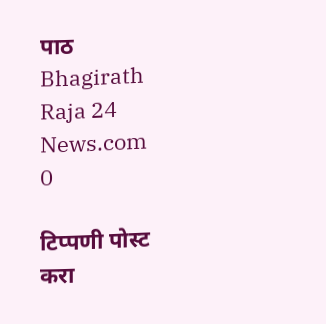पाठ
Bhagirath Raja 24 News.com
0

टिप्पणी पोस्ट करा